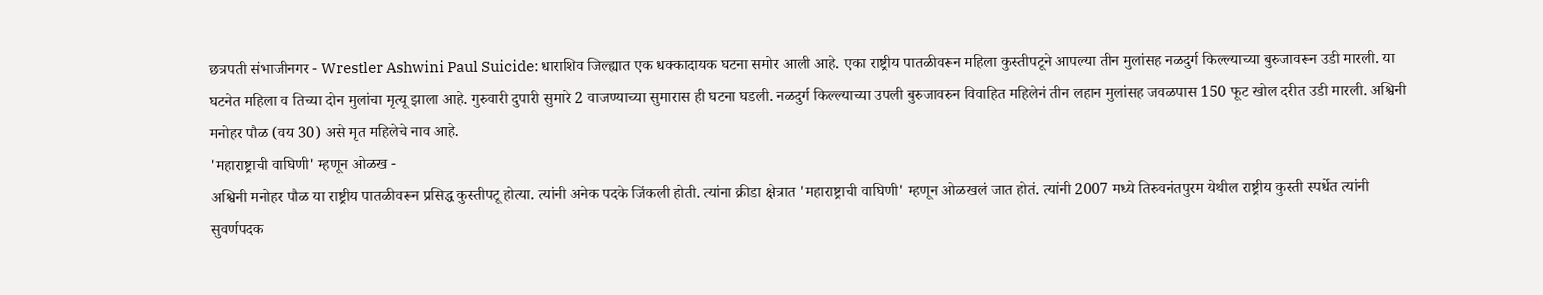छत्रपती संभाजीनगर - Wrestler Ashwini Paul Suicide: धाराशिव जिल्ह्यात एक धक्कादायक घटना समोर आली आहे. एका राष्ट्रीय पातळीवरून महिला कुस्तीपटूने आपल्या तीन मुलांसह नळदुर्ग किल्ल्याच्या बुरुजावरून उडी मारली. या घटनेत महिला व तिच्या दोन मुलांचा मृत्यू झाला आहे. गुरुवारी दुपारी सुमारे 2 वाजण्याच्या सुमारास ही घटना घडली. नळदुर्ग किल्ल्याच्या उपली बुरुजावरुन विवाहित महिलेनं तीन लहान मुलांसह जवळपास 150 फूट खोल दरीत उडी मारली. अश्विनी मनोहर पौळ (वय 30) असे मृत महिलेचे नाव आहे.
'महाराष्ट्राची वाघिणी' म्हणून ओळख -
अश्विनी मनोहर पौळ या राष्ट्रीय पातळीवरून प्रसिद्ध कुस्तीपटू होत्या. त्यांनी अनेक पदके जिंकली होती. त्यांना क्रीडा क्षेत्रात 'महाराष्ट्राची वाघिणी' म्हणून ओळखलं जात होतं. त्यांनी 2007 मध्ये तिरुवनंतपुरम येथील राष्ट्रीय कुस्ती स्पर्धेत त्यांनी सुवर्णपदक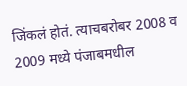जिंकलं होतं. त्याचबरोबर 2008 व 2009 मध्ये पंजाबमधील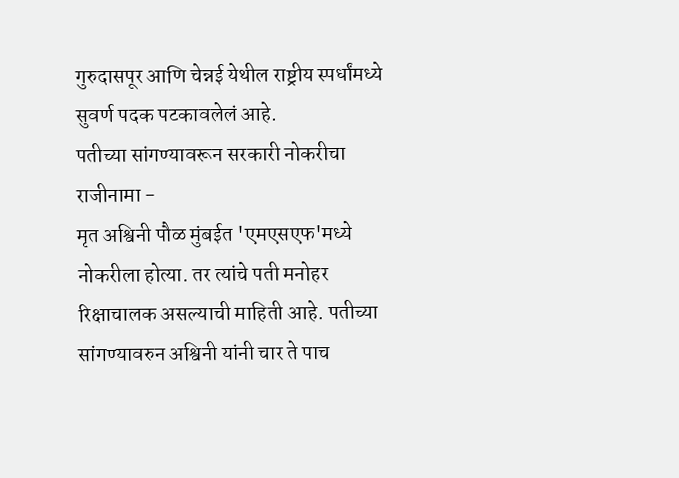गुरुदासपूर आणि चेन्नई येथील राष्ट्रीय स्पर्धांमध्ये सुवर्ण पदक पटकावलेलं आहे.
पतीच्या सांगण्यावरून सरकारी नोकरीचा राजीनामा -
मृत अश्विनी पौळ मुंबईत 'एमएसएफ'मध्ये नोकरीला होत्या. तर त्यांचे पती मनोहर रिक्षाचालक असल्याची माहिती आहे. पतीच्या सांगण्यावरुन अश्विनी यांनी चार ते पाच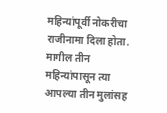महिन्यांपूर्वी नोकरीचा राजीनामा दिला होता. मागील तीन महिन्यांपासून त्या आपल्या तीन मुलांसह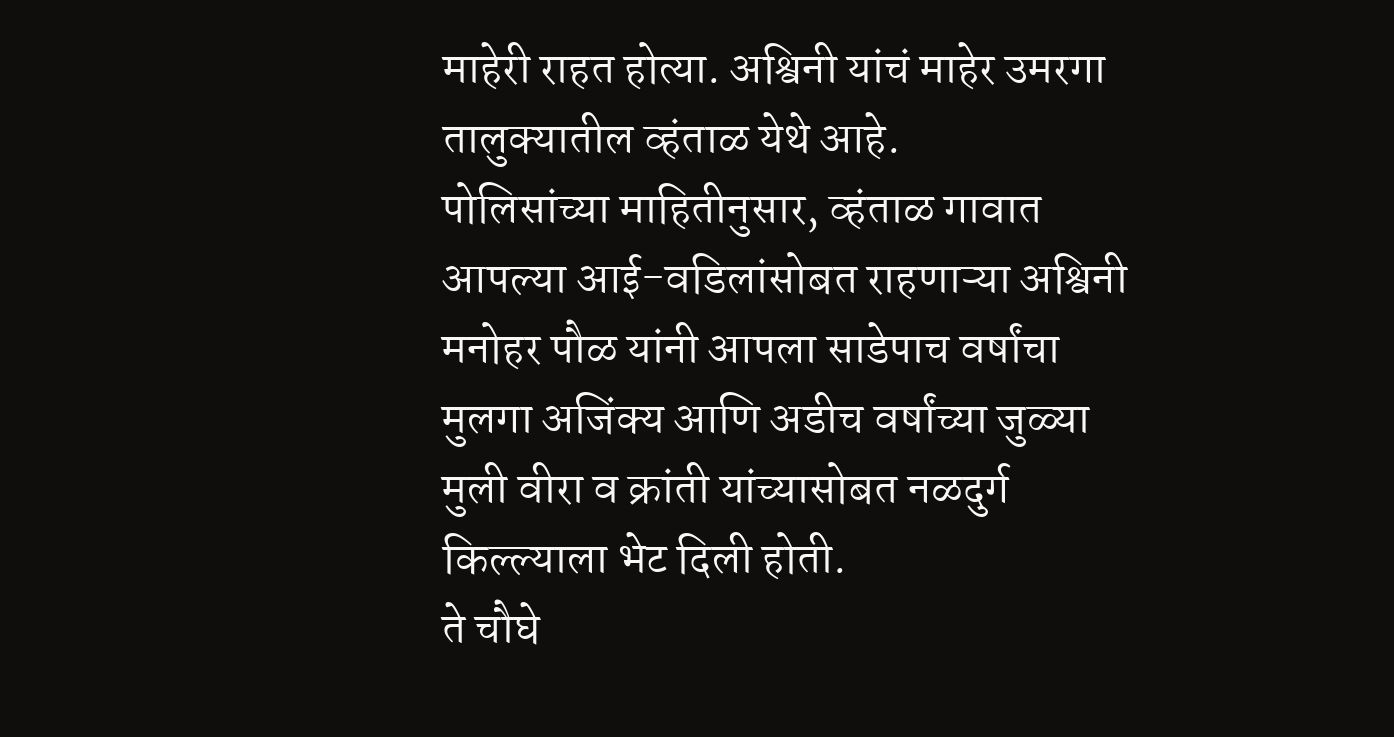माहेरी राहत होत्या. अश्विनी यांचं माहेर उमरगा तालुक्यातील व्हंताळ येथे आहे.
पोलिसांच्या माहितीनुसार, व्हंताळ गावात आपल्या आई-वडिलांसोबत राहणाऱ्या अश्विनी मनोहर पौळ यांनी आपला साडेपाच वर्षांचा मुलगा अजिंक्य आणि अडीच वर्षांच्या जुळ्या मुली वीरा व क्रांती यांच्यासोबत नळदुर्ग किल्ल्याला भेट दिली होती.
ते चौघे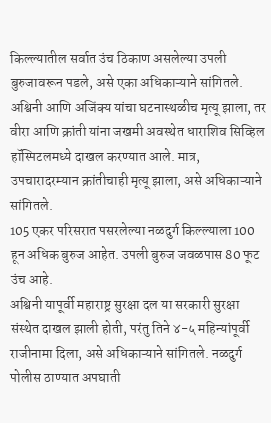किल्ल्यातील सर्वात उंच ठिकाण असलेल्या उपली बुरुजावरून पडले, असे एका अधिकाऱ्याने सांगितले.
अश्विनी आणि अजिंक्य यांचा घटनास्थळीच मृत्यू झाला, तर वीरा आणि क्रांती यांना जखमी अवस्थेत धाराशिव सिव्हिल हॉस्पिटलमध्ये दाखल करण्यात आले. मात्र, उपचारादरम्यान क्रांतीचाही मृत्यू झाला, असे अधिकाऱ्याने सांगितले.
105 एकर परिसरात पसरलेल्या नळदुर्ग किल्ल्याला 100 हून अधिक बुरुज आहेत. उपली बुरुज जवळपास 80 फूट उंच आहे.
अश्विनी यापूर्वी महाराष्ट्र सुरक्षा दल या सरकारी सुरक्षा संस्थेत दाखल झाली होती, परंतु तिने ४-५ महिन्यांपूर्वी राजीनामा दिला, असे अधिकाऱ्याने सांगितले. नळदुर्ग पोलीस ठाण्यात अपघाती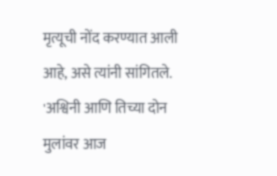मृत्यूची नोंद करण्यात आली आहे, असे त्यांनी सांगितले. 'अश्विनी आणि तिच्या दोन मुलांवर आज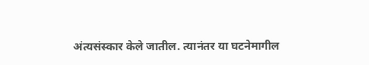अंत्यसंस्कार केले जातील. त्यानंतर या घटनेमागील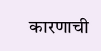कारणाची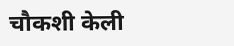चौकशी केली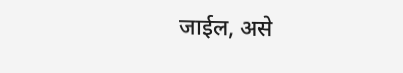जाईल, असे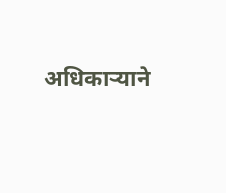अधिकाऱ्याने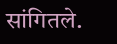सांगितले.